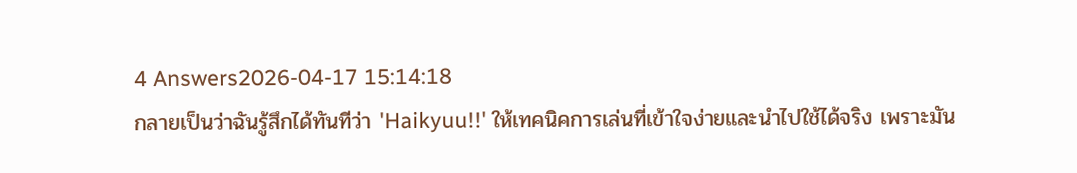4 Answers2026-04-17 15:14:18
กลายเป็นว่าฉันรู้สึกได้ทันทีว่า 'Haikyuu!!' ให้เทคนิคการเล่นที่เข้าใจง่ายและนำไปใช้ได้จริง เพราะมัน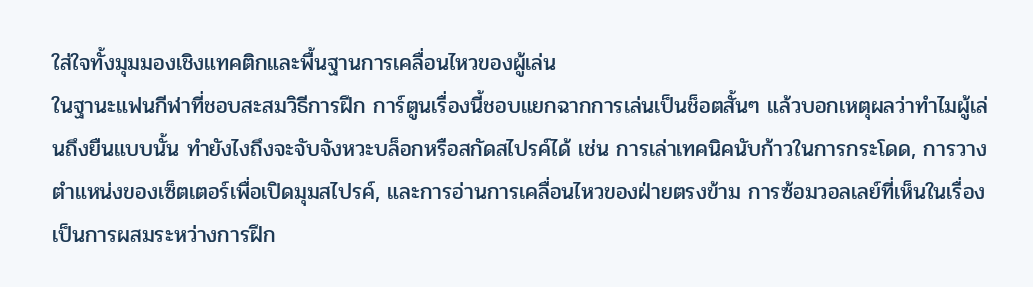ใส่ใจทั้งมุมมองเชิงแทคติกและพื้นฐานการเคลื่อนไหวของผู้เล่น
ในฐานะแฟนกีฬาที่ชอบสะสมวิธีการฝึก การ์ตูนเรื่องนี้ชอบแยกฉากการเล่นเป็นช็อตสั้นๆ แล้วบอกเหตุผลว่าทำไมผู้เล่นถึงยืนแบบนั้น ทำยังไงถึงจะจับจังหวะบล็อกหรือสกัดสไปรค์ได้ เช่น การเล่าเทคนิคนับก้าวในการกระโดด, การวางตำแหน่งของเซ็ตเตอร์เพื่อเปิดมุมสไปรค์, และการอ่านการเคลื่อนไหวของฝ่ายตรงข้าม การซ้อมวอลเลย์ที่เห็นในเรื่องเป็นการผสมระหว่างการฝึก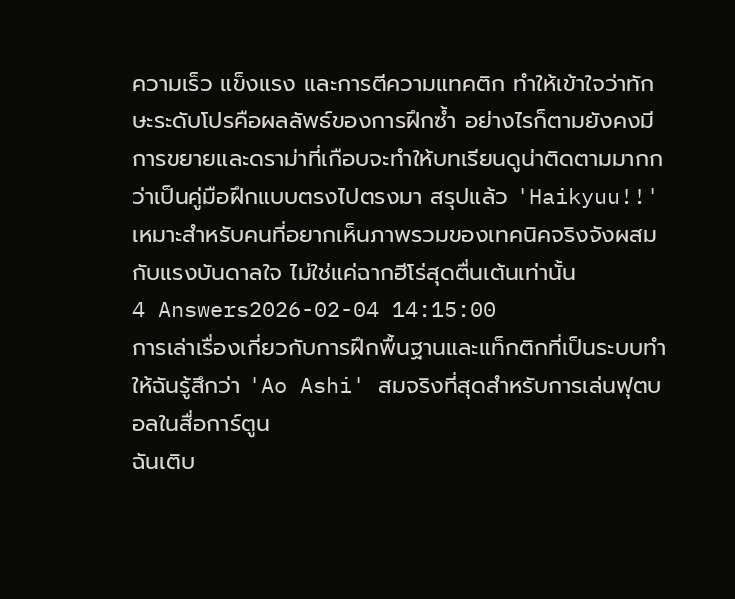ความเร็ว แข็งแรง และการตีความแทคติก ทำให้เข้าใจว่าทักษะระดับโปรคือผลลัพธ์ของการฝึกซ้ำ อย่างไรก็ตามยังคงมีการขยายและดราม่าที่เกือบจะทำให้บทเรียนดูน่าติดตามมากกว่าเป็นคู่มือฝึกแบบตรงไปตรงมา สรุปแล้ว 'Haikyuu!!' เหมาะสำหรับคนที่อยากเห็นภาพรวมของเทคนิคจริงจังผสมกับแรงบันดาลใจ ไม่ใช่แค่ฉากฮีโร่สุดตื่นเต้นเท่านั้น
4 Answers2026-02-04 14:15:00
การเล่าเรื่องเกี่ยวกับการฝึกพื้นฐานและแท็กติกที่เป็นระบบทำให้ฉันรู้สึกว่า 'Ao Ashi' สมจริงที่สุดสำหรับการเล่นฟุตบอลในสื่อการ์ตูน
ฉันเติบ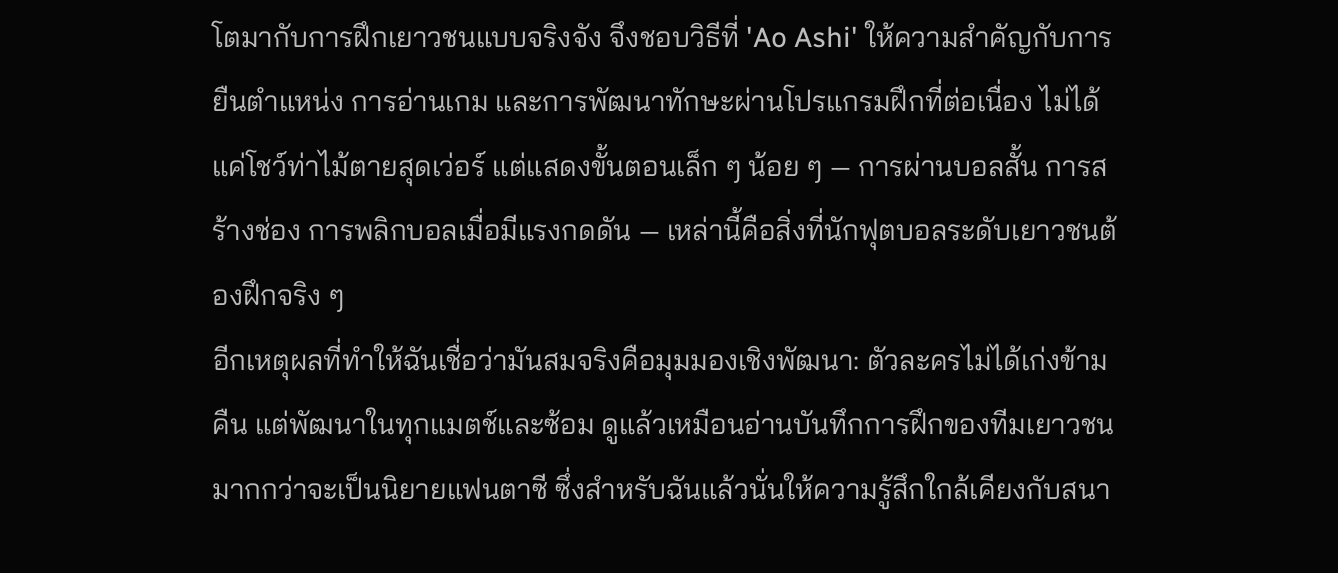โตมากับการฝึกเยาวชนแบบจริงจัง จึงชอบวิธีที่ 'Ao Ashi' ให้ความสำคัญกับการยืนตำแหน่ง การอ่านเกม และการพัฒนาทักษะผ่านโปรแกรมฝึกที่ต่อเนื่อง ไม่ได้แค่โชว์ท่าไม้ตายสุดเว่อร์ แต่แสดงขั้นตอนเล็ก ๆ น้อย ๆ — การผ่านบอลสั้น การสร้างช่อง การพลิกบอลเมื่อมีแรงกดดัน — เหล่านี้คือสิ่งที่นักฟุตบอลระดับเยาวชนต้องฝึกจริง ๆ
อีกเหตุผลที่ทำให้ฉันเชื่อว่ามันสมจริงคือมุมมองเชิงพัฒนา: ตัวละครไม่ได้เก่งข้ามคืน แต่พัฒนาในทุกแมตช์และซ้อม ดูแล้วเหมือนอ่านบันทึกการฝึกของทีมเยาวชนมากกว่าจะเป็นนิยายแฟนตาซี ซึ่งสำหรับฉันแล้วนั่นให้ความรู้สึกใกล้เคียงกับสนา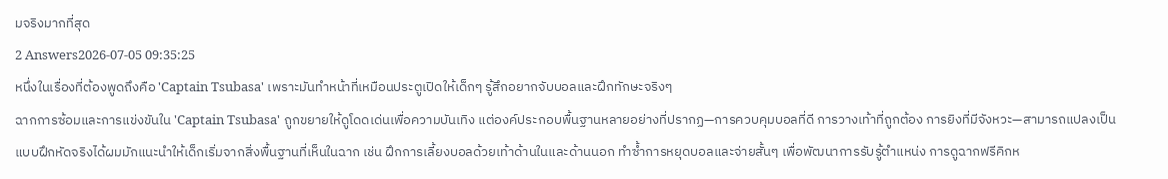มจริงมากที่สุด
2 Answers2026-07-05 09:35:25
หนึ่งในเรื่องที่ต้องพูดถึงคือ 'Captain Tsubasa' เพราะมันทำหน้าที่เหมือนประตูเปิดให้เด็กๆ รู้สึกอยากจับบอลและฝึกทักษะจริงๆ
ฉากการซ้อมและการแข่งขันใน 'Captain Tsubasa' ถูกขยายให้ดูโดดเด่นเพื่อความบันเทิง แต่องค์ประกอบพื้นฐานหลายอย่างที่ปรากฏ—การควบคุมบอลที่ดี การวางเท้าที่ถูกต้อง การยิงที่มีจังหวะ—สามารถแปลงเป็นแบบฝึกหัดจริงได้ผมมักแนะนำให้เด็กเริ่มจากสิ่งพื้นฐานที่เห็นในฉาก เช่น ฝึกการเลี้ยงบอลด้วยเท้าด้านในและด้านนอก ทำซ้ำการหยุดบอลและจ่ายสั้นๆ เพื่อพัฒนาการรับรู้ตำแหน่ง การดูฉากฟรีคิกห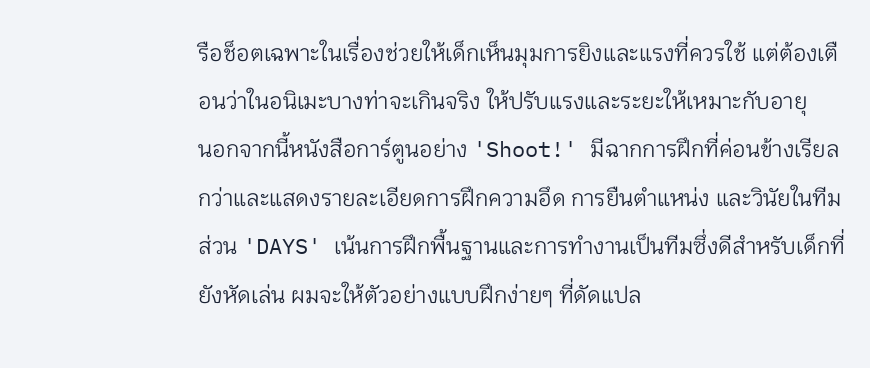รือช็อตเฉพาะในเรื่องช่วยให้เด็กเห็นมุมการยิงและแรงที่ควรใช้ แต่ต้องเตือนว่าในอนิเมะบางท่าจะเกินจริง ให้ปรับแรงและระยะให้เหมาะกับอายุ
นอกจากนี้หนังสือการ์ตูนอย่าง 'Shoot!' มีฉากการฝึกที่ค่อนข้างเรียลกว่าและแสดงรายละเอียดการฝึกความอึด การยืนตำแหน่ง และวินัยในทีม ส่วน 'DAYS' เน้นการฝึกพื้นฐานและการทำงานเป็นทีมซึ่งดีสำหรับเด็กที่ยังหัดเล่น ผมจะให้ตัวอย่างแบบฝึกง่ายๆ ที่ดัดแปล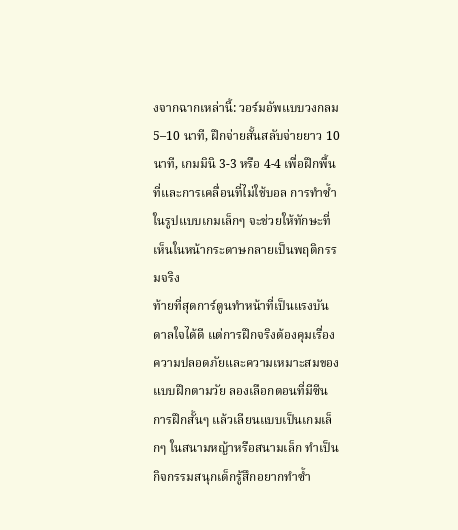งจากฉากเหล่านี้: วอร์มอัพแบบวงกลม 5–10 นาที, ฝึกจ่ายสั้นสลับจ่ายยาว 10 นาที, เกมมินิ 3-3 หรือ 4-4 เพื่อฝึกพื้นที่และการเคลื่อนที่ไม่ใช้บอล การทำซ้ำในรูปแบบเกมเล็กๆ จะช่วยให้ทักษะที่เห็นในหน้ากระดาษกลายเป็นพฤติกรรมจริง
ท้ายที่สุดการ์ตูนทำหน้าที่เป็นแรงบันดาลใจได้ดี แต่การฝึกจริงต้องคุมเรื่องความปลอดภัยและความเหมาะสมของแบบฝึกตามวัย ลองเลือกตอนที่มีซีนการฝึกสั้นๆ แล้วเลียนแบบเป็นเกมเล็กๆ ในสนามหญ้าหรือสนามเล็ก ทำเป็นกิจกรรมสนุกเด็กรู้สึกอยากทำซ้ำ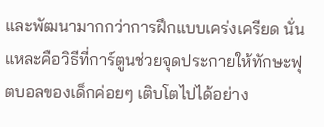และพัฒนามากกว่าการฝึกแบบเคร่งเครียด นั่นแหละคือวิธีที่การ์ตูนช่วยจุดประกายให้ทักษะฟุตบอลของเด็กค่อยๆ เติบโตไปได้อย่าง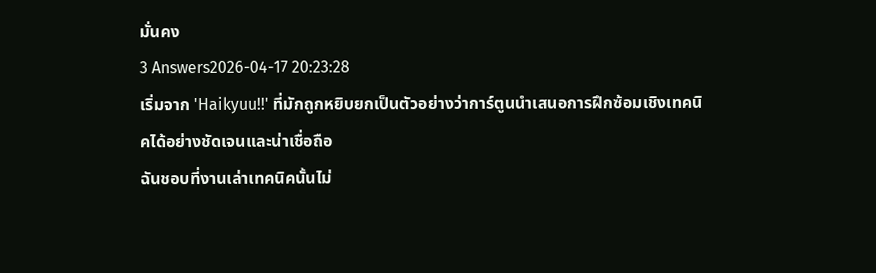มั่นคง
3 Answers2026-04-17 20:23:28
เริ่มจาก 'Haikyuu!!' ที่มักถูกหยิบยกเป็นตัวอย่างว่าการ์ตูนนำเสนอการฝึกซ้อมเชิงเทคนิคได้อย่างชัดเจนและน่าเชื่อถือ
ฉันชอบที่งานเล่าเทคนิคนั้นไม่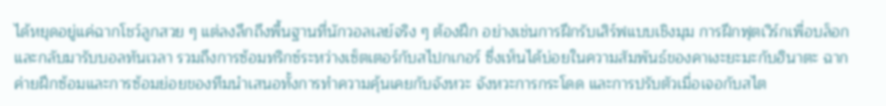ได้หยุดอยู่แค่ฉากโชว์ลูกสวย ๆ แต่ลงลึกถึงพื้นฐานที่นักวอลเลย์จริง ๆ ต้องฝึก อย่างเช่นการฝึกรับเสิร์ฟแบบเชิงมุม การฝึกฟุตเวิร์กเพื่อบล็อกและกลับมารับบอลทันเวลา รวมถึงการซ้อมทริกซ์ระหว่างเซ็ตเตอร์กับสไปกเกอร์ ซึ่งเห็นได้บ่อยในความสัมพันธ์ของคาเงะยะมะกับฮินาตะ ฉากค่ายฝึกซ้อมและการซ้อมย่อยของทีมนำเสนอทั้งการทำความคุ้นเคยกับจังหวะ จังหวะการกระโดด และการปรับตัวเมื่อเจอกับสไต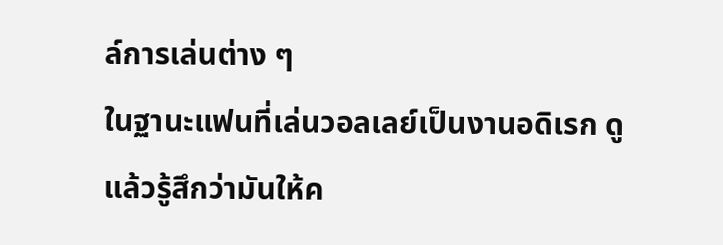ล์การเล่นต่าง ๆ
ในฐานะแฟนที่เล่นวอลเลย์เป็นงานอดิเรก ดูแล้วรู้สึกว่ามันให้ค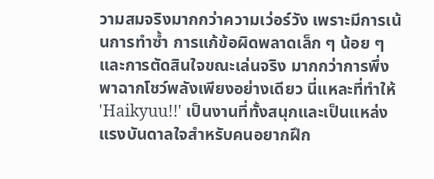วามสมจริงมากกว่าความเว่อร์วัง เพราะมีการเน้นการทำซ้ำ การแก้ข้อผิดพลาดเล็ก ๆ น้อย ๆ และการตัดสินใจขณะเล่นจริง มากกว่าการพึ่งพาฉากโชว์พลังเพียงอย่างเดียว นี่แหละที่ทำให้ 'Haikyuu!!' เป็นงานที่ทั้งสนุกและเป็นแหล่งแรงบันดาลใจสำหรับคนอยากฝึก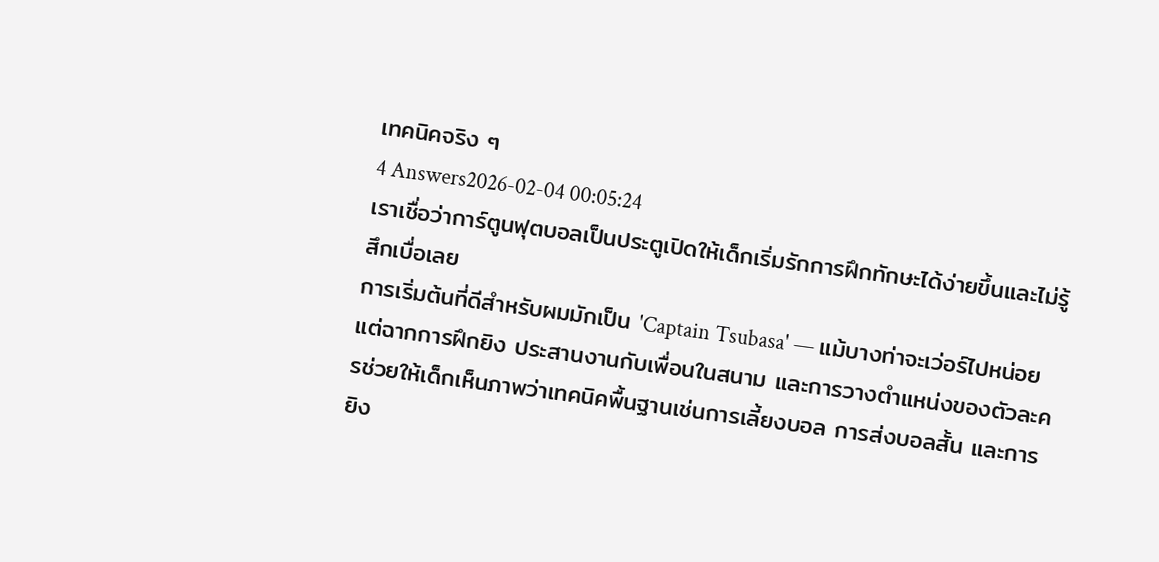เทคนิคจริง ๆ
4 Answers2026-02-04 00:05:24
เราเชื่อว่าการ์ตูนฟุตบอลเป็นประตูเปิดให้เด็กเริ่มรักการฝึกทักษะได้ง่ายขึ้นและไม่รู้สึกเบื่อเลย
การเริ่มต้นที่ดีสำหรับผมมักเป็น 'Captain Tsubasa' — แม้บางท่าจะเว่อร์ไปหน่อย แต่ฉากการฝึกยิง ประสานงานกับเพื่อนในสนาม และการวางตำแหน่งของตัวละครช่วยให้เด็กเห็นภาพว่าเทคนิคพื้นฐานเช่นการเลี้ยงบอล การส่งบอลสั้น และการยิง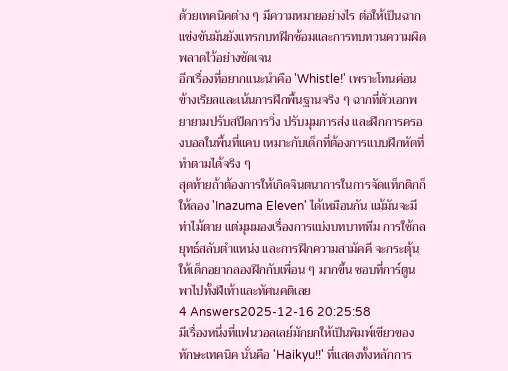ด้วยเทคนิคต่าง ๆ มีความหมายอย่างไร ต่อให้เป็นฉากแข่งขันมันยังแทรกบทฝึกซ้อมและการทบทวนความผิดพลาดไว้อย่างชัดเจน
อีกเรื่องที่อยากแนะนำคือ 'Whistle!' เพราะโทนค่อนข้างเรียลและเน้นการฝึกพื้นฐานจริง ๆ ฉากที่ตัวเอกพยายามปรับสปีดการวิ่ง ปรับมุมการส่ง และฝึกการครองบอลในพื้นที่แคบ เหมาะกับเด็กที่ต้องการแบบฝึกหัดที่ทำตามได้จริง ๆ
สุดท้ายถ้าต้องการให้เกิดจินตนาการในการจัดแท็กติกก็ให้ลอง 'Inazuma Eleven' ได้เหมือนกัน แม้มันจะมีท่าไม้ตาย แต่มุมมองเรื่องการแบ่งบทบาททีม การใช้กลยุทธ์สลับตำแหน่ง และการฝึกความสามัคคี จะกระตุ้นให้เด็กอยากลองฝึกกับเพื่อน ๆ มากขึ้น ชอบที่การ์ตูนพาไปทั้งฝีเท้าและทัศนคติเลย
4 Answers2025-12-16 20:25:58
มีเรื่องหนึ่งที่แฟนวอลเลย์มักยกให้เป็นพิมพ์เขียวของทักษะเทคนิค นั่นคือ 'Haikyu!!' ที่แสดงทั้งหลักการ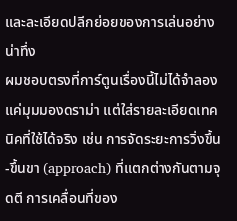และละเอียดปลีกย่อยของการเล่นอย่างน่าทึ่ง
ผมชอบตรงที่การ์ตูนเรื่องนี้ไม่ได้จำลองแค่มุมมองดราม่า แต่ใส่รายละเอียดเทคนิคที่ใช้ได้จริง เช่น การจัดระยะการวิ่งขึ้น-ขึ้นขา (approach) ที่แตกต่างกันตามจุดตี การเคลื่อนที่ของ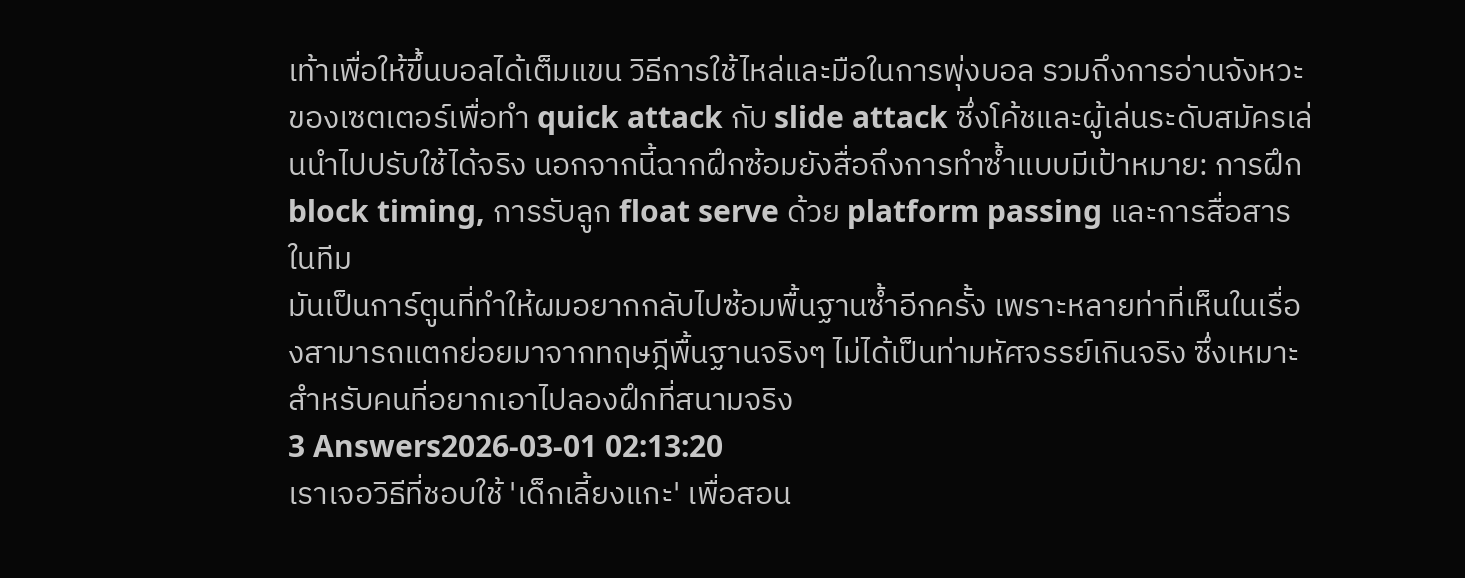เท้าเพื่อให้ขึ้นบอลได้เต็มแขน วิธีการใช้ไหล่และมือในการพุ่งบอล รวมถึงการอ่านจังหวะของเซตเตอร์เพื่อทำ quick attack กับ slide attack ซึ่งโค้ชและผู้เล่นระดับสมัครเล่นนำไปปรับใช้ได้จริง นอกจากนี้ฉากฝึกซ้อมยังสื่อถึงการทำซ้ำแบบมีเป้าหมาย: การฝึก block timing, การรับลูก float serve ด้วย platform passing และการสื่อสารในทีม
มันเป็นการ์ตูนที่ทำให้ผมอยากกลับไปซ้อมพื้นฐานซ้ำอีกครั้ง เพราะหลายท่าที่เห็นในเรื่องสามารถแตกย่อยมาจากทฤษฎีพื้นฐานจริงๆ ไม่ได้เป็นท่ามหัศจรรย์เกินจริง ซึ่งเหมาะสำหรับคนที่อยากเอาไปลองฝึกที่สนามจริง
3 Answers2026-03-01 02:13:20
เราเจอวิธีที่ชอบใช้ 'เด็กเลี้ยงแกะ' เพื่อสอน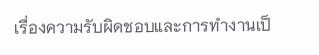เรื่องความรับผิดชอบและการทำงานเป็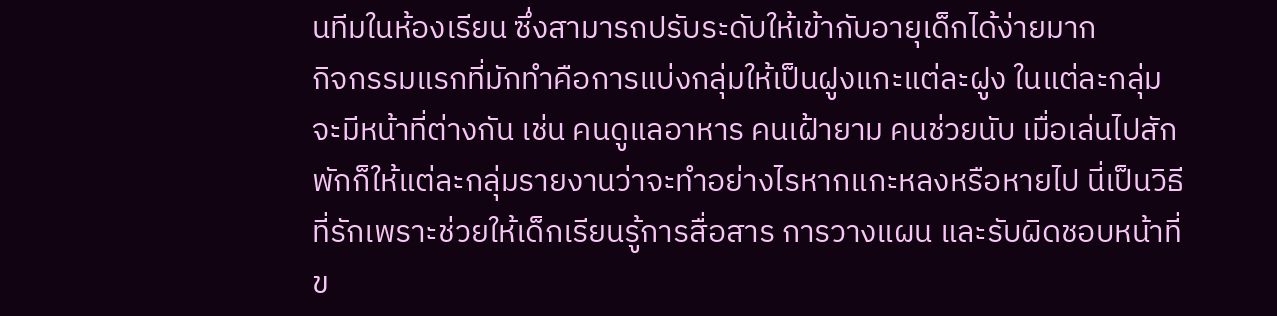นทีมในห้องเรียน ซึ่งสามารถปรับระดับให้เข้ากับอายุเด็กได้ง่ายมาก
กิจกรรมแรกที่มักทำคือการแบ่งกลุ่มให้เป็นฝูงแกะแต่ละฝูง ในแต่ละกลุ่มจะมีหน้าที่ต่างกัน เช่น คนดูแลอาหาร คนเฝ้ายาม คนช่วยนับ เมื่อเล่นไปสักพักก็ให้แต่ละกลุ่มรายงานว่าจะทำอย่างไรหากแกะหลงหรือหายไป นี่เป็นวิธีที่รักเพราะช่วยให้เด็กเรียนรู้การสื่อสาร การวางแผน และรับผิดชอบหน้าที่ข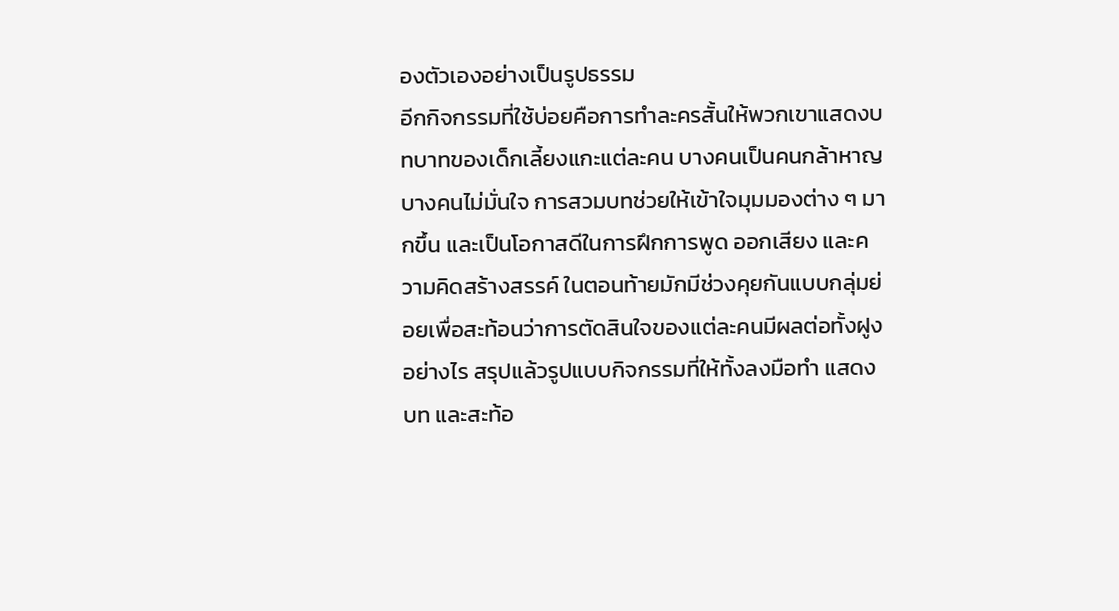องตัวเองอย่างเป็นรูปธรรม
อีกกิจกรรมที่ใช้บ่อยคือการทำละครสั้นให้พวกเขาแสดงบทบาทของเด็กเลี้ยงแกะแต่ละคน บางคนเป็นคนกล้าหาญ บางคนไม่มั่นใจ การสวมบทช่วยให้เข้าใจมุมมองต่าง ๆ มากขึ้น และเป็นโอกาสดีในการฝึกการพูด ออกเสียง และความคิดสร้างสรรค์ ในตอนท้ายมักมีช่วงคุยกันแบบกลุ่มย่อยเพื่อสะท้อนว่าการตัดสินใจของแต่ละคนมีผลต่อทั้งฝูงอย่างไร สรุปแล้วรูปแบบกิจกรรมที่ให้ทั้งลงมือทำ แสดงบท และสะท้อ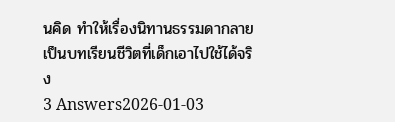นคิด ทำให้เรื่องนิทานธรรมดากลายเป็นบทเรียนชีวิตที่เด็กเอาไปใช้ได้จริง
3 Answers2026-01-03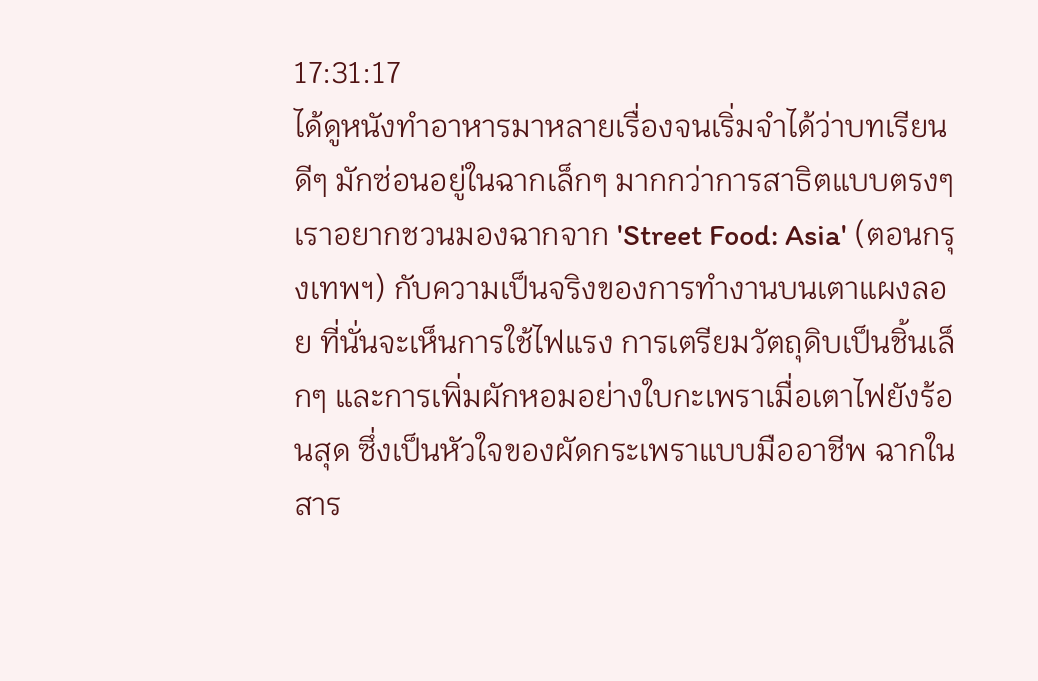17:31:17
ได้ดูหนังทำอาหารมาหลายเรื่องจนเริ่มจำได้ว่าบทเรียนดีๆ มักซ่อนอยู่ในฉากเล็กๆ มากกว่าการสาธิตแบบตรงๆ
เราอยากชวนมองฉากจาก 'Street Food: Asia' (ตอนกรุงเทพฯ) กับความเป็นจริงของการทำงานบนเตาแผงลอย ที่นั่นจะเห็นการใช้ไฟแรง การเตรียมวัตถุดิบเป็นชิ้นเล็กๆ และการเพิ่มผักหอมอย่างใบกะเพราเมื่อเตาไฟยังร้อนสุด ซึ่งเป็นหัวใจของผัดกระเพราแบบมืออาชีพ ฉากในสาร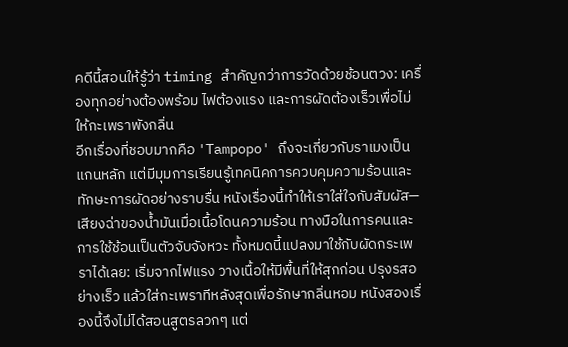คดีนี้สอนให้รู้ว่า timing สำคัญกว่าการวัดด้วยช้อนตวง: เครื่องทุกอย่างต้องพร้อม ไฟต้องแรง และการผัดต้องเร็วเพื่อไม่ให้กะเพราพังกลิ่น
อีกเรื่องที่ชอบมากคือ 'Tampopo' ถึงจะเกี่ยวกับราเมงเป็นแกนหลัก แต่มีมุมการเรียนรู้เทคนิคการควบคุมความร้อนและทักษะการผัดอย่างราบรื่น หนังเรื่องนี้ทำให้เราใส่ใจกับสัมผัส—เสียงฉ่าของน้ำมันเมื่อเนื้อโดนความร้อน ทางมือในการคนและการใช้ช้อนเป็นตัวจับจังหวะ ทั้งหมดนี้แปลงมาใช้กับผัดกระเพราได้เลย: เริ่มจากไฟแรง วางเนื้อให้มีพื้นที่ให้สุกก่อน ปรุงรสอย่างเร็ว แล้วใส่กะเพราทีหลังสุดเพื่อรักษากลิ่นหอม หนังสองเรื่องนี้จึงไม่ได้สอนสูตรลวกๆ แต่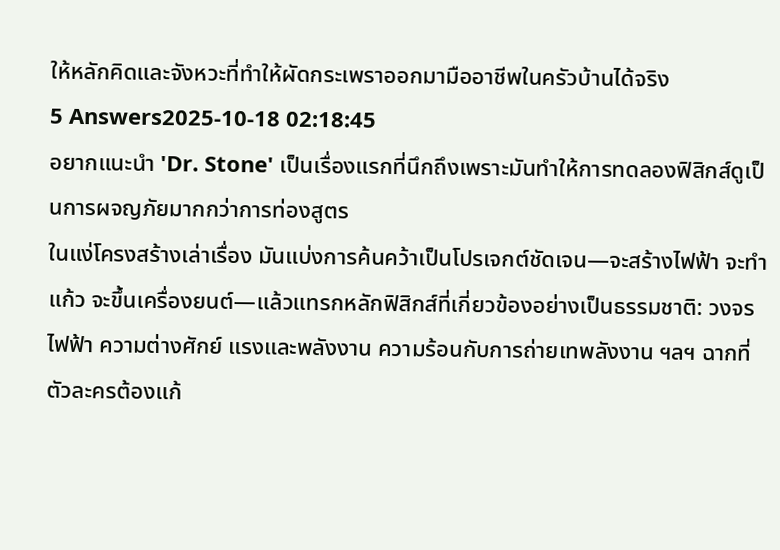ให้หลักคิดและจังหวะที่ทำให้ผัดกระเพราออกมามืออาชีพในครัวบ้านได้จริง
5 Answers2025-10-18 02:18:45
อยากแนะนำ 'Dr. Stone' เป็นเรื่องแรกที่นึกถึงเพราะมันทำให้การทดลองฟิสิกส์ดูเป็นการผจญภัยมากกว่าการท่องสูตร
ในแง่โครงสร้างเล่าเรื่อง มันแบ่งการค้นคว้าเป็นโปรเจกต์ชัดเจน—จะสร้างไฟฟ้า จะทำแก้ว จะขึ้นเครื่องยนต์—แล้วแทรกหลักฟิสิกส์ที่เกี่ยวข้องอย่างเป็นธรรมชาติ: วงจรไฟฟ้า ความต่างศักย์ แรงและพลังงาน ความร้อนกับการถ่ายเทพลังงาน ฯลฯ ฉากที่ตัวละครต้องแก้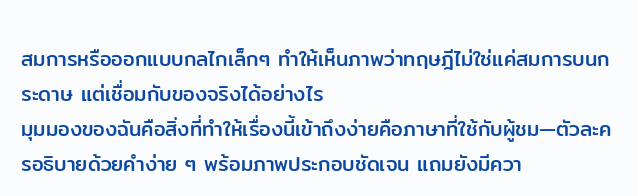สมการหรือออกแบบกลไกเล็กๆ ทำให้เห็นภาพว่าทฤษฎีไม่ใช่แค่สมการบนกระดาษ แต่เชื่อมกับของจริงได้อย่างไร
มุมมองของฉันคือสิ่งที่ทำให้เรื่องนี้เข้าถึงง่ายคือภาษาที่ใช้กับผู้ชม—ตัวละครอธิบายด้วยคำง่าย ๆ พร้อมภาพประกอบชัดเจน แถมยังมีควา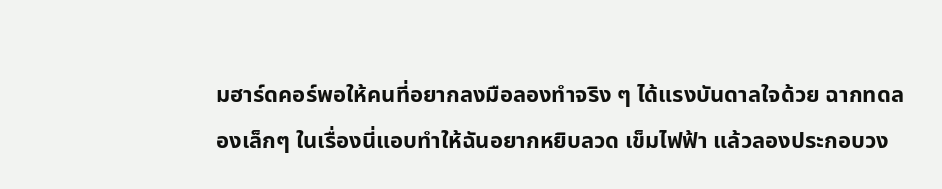มฮาร์ดคอร์พอให้คนที่อยากลงมือลองทำจริง ๆ ได้แรงบันดาลใจด้วย ฉากทดลองเล็กๆ ในเรื่องนี่แอบทำให้ฉันอยากหยิบลวด เข็มไฟฟ้า แล้วลองประกอบวง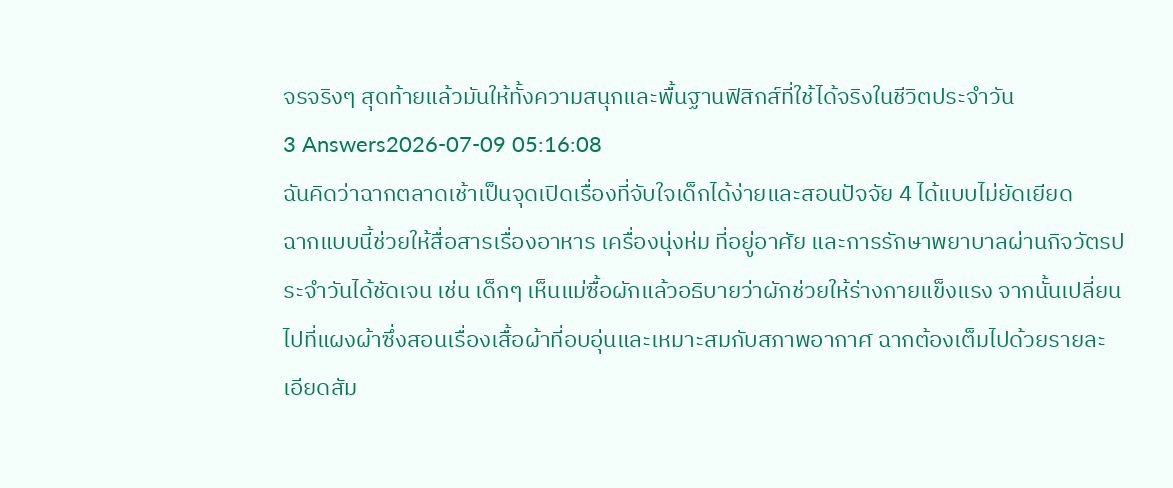จรจริงๆ สุดท้ายแล้วมันให้ทั้งความสนุกและพื้นฐานฟิสิกส์ที่ใช้ได้จริงในชีวิตประจำวัน
3 Answers2026-07-09 05:16:08
ฉันคิดว่าฉากตลาดเช้าเป็นจุดเปิดเรื่องที่จับใจเด็กได้ง่ายและสอนปัจจัย 4 ได้แบบไม่ยัดเยียด
ฉากแบบนี้ช่วยให้สื่อสารเรื่องอาหาร เครื่องนุ่งห่ม ที่อยู่อาศัย และการรักษาพยาบาลผ่านกิจวัตรประจำวันได้ชัดเจน เช่น เด็กๆ เห็นแม่ซื้อผักแล้วอธิบายว่าผักช่วยให้ร่างกายแข็งแรง จากนั้นเปลี่ยนไปที่แผงผ้าซึ่งสอนเรื่องเสื้อผ้าที่อบอุ่นและเหมาะสมกับสภาพอากาศ ฉากต้องเต็มไปด้วยรายละเอียดสัม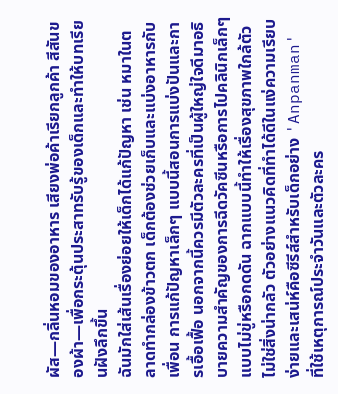ผัส—กลิ่นหอมของอาหาร เสียงพ่อค้าเรียกลูกค้า สีสันของผ้า—เพื่อกระตุ้นประสาทรับรู้ของเด็กและทำให้บทเรียนฝังลึกขึ้น
ฉันมักใส่เส้นเรื่องย่อยให้เด็กได้แก้ปัญหา เช่น หมาในตลาดทำกล่องข้าวตก เด็กต้องช่วยเก็บและแบ่งอาหารกับเพื่อน การแก้ปัญหาเล็กๆ แบบนี้สอนการแบ่งปันและการเอื้อเฟื้อ นอกจากนี้ควรมีตัวละครที่เป็นผู้ใหญ่ใจดีมาอธิบายความสำคัญของการฉีดวัคซีนหรือการไปคลินิกเล็กๆ แบบไม่ขู่หรือกดดัน ฉากแบบนี้ทำให้เรื่องสุขภาพใกล้ตัว ไม่ใช่สิ่งน่ากลัว ตัวอย่างแนวคิดที่ทำได้ดีในแง่ความเรียบง่ายและเสน่ห์คือซีรีส์สำหรับเด็กอย่าง 'Anpanman' ที่ใช้เหตุการณ์ประจำวันและตัวละคร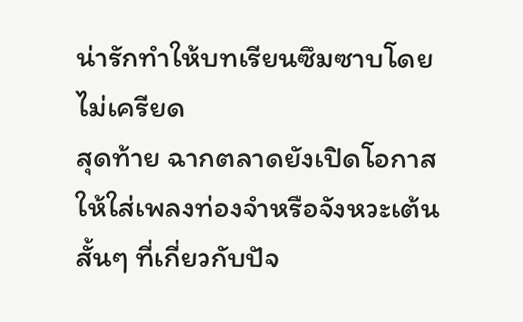น่ารักทำให้บทเรียนซึมซาบโดยไม่เครียด
สุดท้าย ฉากตลาดยังเปิดโอกาสให้ใส่เพลงท่องจำหรือจังหวะเต้นสั้นๆ ที่เกี่ยวกับปัจ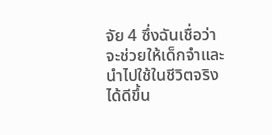จัย 4 ซึ่งฉันเชื่อว่าจะช่วยให้เด็กจำและนำไปใช้ในชีวิตจริงได้ดีขึ้น